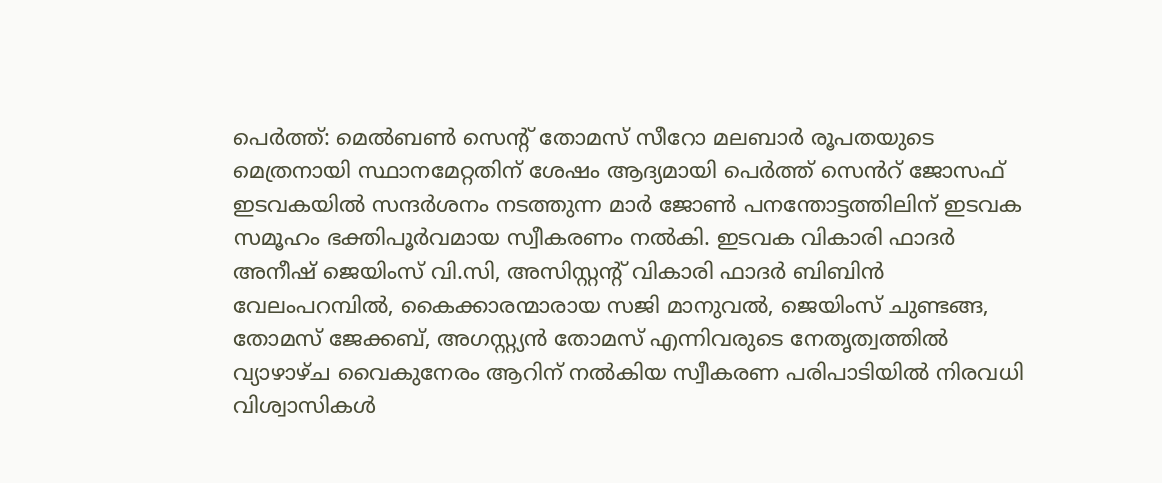പെർത്ത്: മെൽബൺ സെൻ്റ് തോമസ് സീറോ മലബാർ രൂപതയുടെ മെത്രനായി സ്ഥാനമേറ്റതിന് ശേഷം ആദ്യമായി പെർത്ത് സെൻറ് ജോസഫ് ഇടവകയിൽ സന്ദർശനം നടത്തുന്ന മാർ ജോൺ പനന്തോട്ടത്തിലിന് ഇടവക സമൂഹം ഭക്തിപൂർവമായ സ്വീകരണം നൽകി. ഇടവക വികാരി ഫാദർ അനീഷ് ജെയിംസ് വി.സി, അസിസ്റ്റൻ്റ് വികാരി ഫാദർ ബിബിൻ വേലംപറമ്പിൽ, കൈക്കാരന്മാരായ സജി മാനുവൽ, ജെയിംസ് ചുണ്ടങ്ങ, തോമസ് ജേക്കബ്, അഗസ്റ്റ്യൻ തോമസ് എന്നിവരുടെ നേതൃത്വത്തിൽ വ്യാഴാഴ്ച വൈകുനേരം ആറിന് നൽകിയ സ്വീകരണ പരിപാടിയിൽ നിരവധി വിശ്വാസികൾ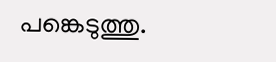പങ്കെടുത്തു.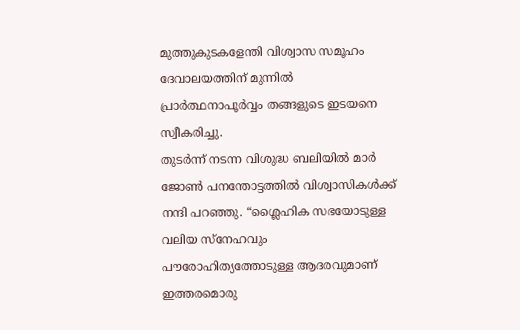മുത്തുകുടകളേന്തി വിശ്വാസ സമൂഹം ദേവാലയത്തിന് മുന്നിൽ പ്രാർത്ഥനാപൂർവ്വം തങ്ങളുടെ ഇടയനെ സ്വീകരിച്ചു.
തുടർന്ന് നടന്ന വിശുദ്ധ ബലിയിൽ മാർ ജോൺ പനന്തോട്ടത്തിൽ വിശ്വാസികൾക്ക് നന്ദി പറഞ്ഞു. “ശ്ലൈഹിക സഭയോടുള്ള വലിയ സ്നേഹവും പൗരോഹിത്യത്തോടുള്ള ആദരവുമാണ് ഇത്തരമൊരു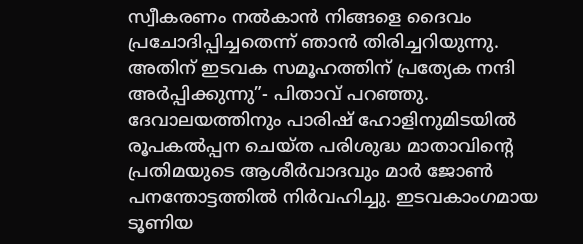സ്വീകരണം നൽകാൻ നിങ്ങളെ ദൈവം പ്രചോദിപ്പിച്ചതെന്ന് ഞാൻ തിരിച്ചറിയുന്നു. അതിന് ഇടവക സമൂഹത്തിന് പ്രത്യേക നന്ദി അർപ്പിക്കുന്നു”- പിതാവ് പറഞ്ഞു.
ദേവാലയത്തിനും പാരിഷ് ഹോളിനുമിടയിൽ രൂപകൽപ്പന ചെയ്ത പരിശുദ്ധ മാതാവിന്റെ പ്രതിമയുടെ ആശീർവാദവും മാർ ജോൺ പനന്തോട്ടത്തിൽ നിർവഹിച്ചു. ഇടവകാംഗമായ ടൂണിയ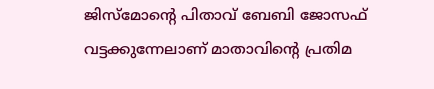ജിസ്മോന്റെ പിതാവ് ബേബി ജോസഫ് വട്ടക്കുന്നേലാണ് മാതാവിൻ്റെ പ്രതിമ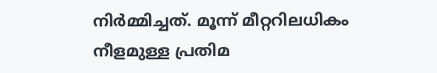നിർമ്മിച്ചത്. മൂന്ന് മീറ്ററിലധികം നീളമുള്ള പ്രതിമ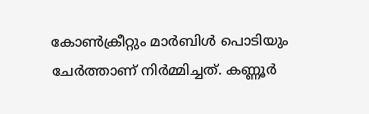കോൺക്രീറ്റും മാർബിൾ പൊടിയും ചേർത്താണ് നിർമ്മിച്ചത്. കണ്ണൂർ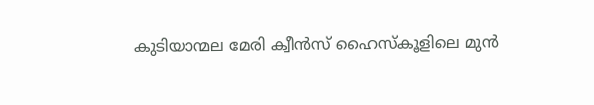കുടിയാന്മല മേരി ക്വീൻസ് ഹൈസ്കൂളിലെ മുൻ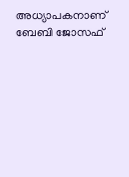അധ്യാപകനാണ് ബേബി ജോസഫ്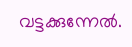വട്ടക്കുന്നേൽ.